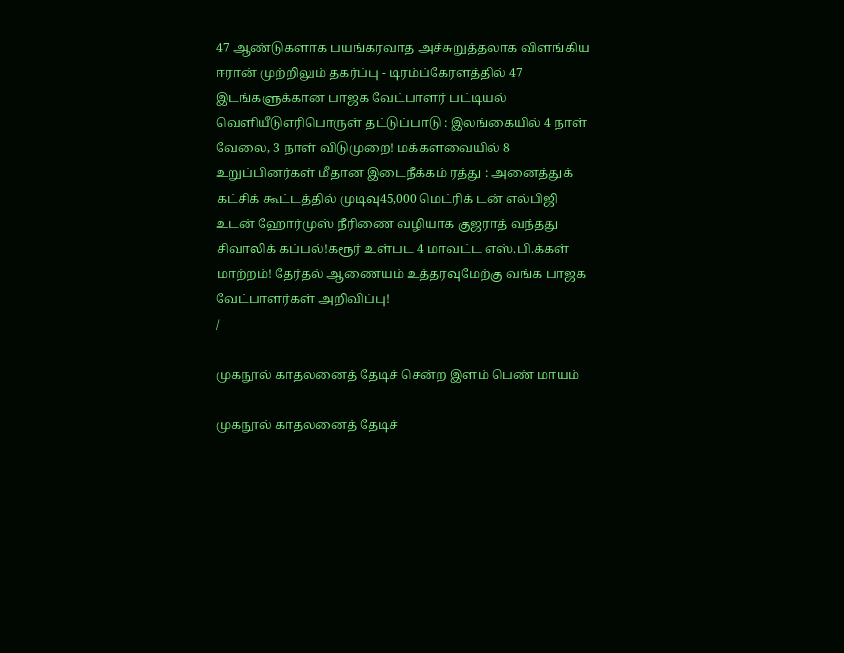47 ஆண்டுகளாக பயங்கரவாத அச்சுறுத்தலாக விளங்கிய ஈரான் முற்றிலும் தகர்ப்பு - டிரம்ப்கேரளத்தில் 47 இடங்களுக்கான பாஜக வேட்பாளர் பட்டியல் வெளியீடுஎரிபொருள் தட்டுப்பாடு : இலங்கையில் 4 நாள் வேலை, 3 நாள் விடுமுறை! மக்களவையில் 8 உறுப்பினர்கள் மீதான இடைநீக்கம் ரத்து : அனைத்துக் கட்சிக் கூட்டத்தில் முடிவு45,000 மெட்ரிக் டன் எல்பிஜி உடன் ஹோர்முஸ் நீரிணை வழியாக குஜராத் வந்தது சிவாலிக் கப்பல்!கரூர் உள்பட 4 மாவட்ட எஸ்.பி.க்கள் மாற்றம்! தேர்தல் ஆணையம் உத்தரவுமேற்கு வங்க பாஜக வேட்பாளர்கள் அறிவிப்பு!
/

முகநூல் காதலனைத் தேடிச் சென்ற இளம் பெண் மாயம்

முகநூல் காதலனைத் தேடிச்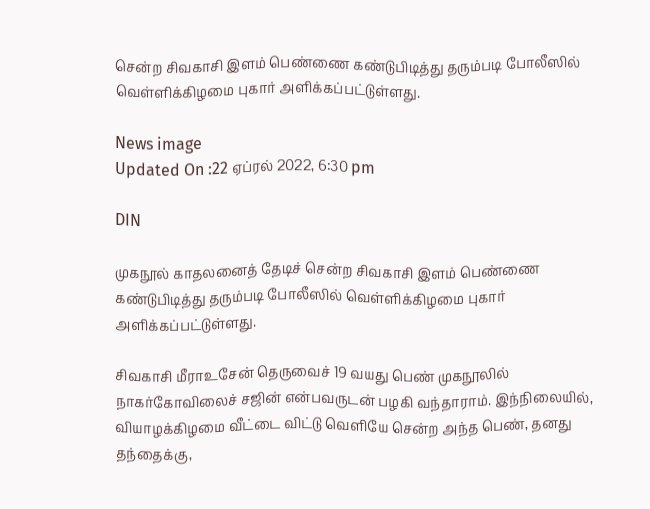சென்ற சிவகாசி இளம் பெண்ணை கண்டுபிடித்து தரும்படி போலீஸில் வெள்ளிக்கிழமை புகார் அளிக்கப்பட்டுள்ளது.

News image
Updated On :22 ஏப்ரல் 2022, 6:30 pm

DIN

முகநூல் காதலனைத் தேடிச் சென்ற சிவகாசி இளம் பெண்ணை கண்டுபிடித்து தரும்படி போலீஸில் வெள்ளிக்கிழமை புகார் அளிக்கப்பட்டுள்ளது.

சிவகாசி மீராஉசேன் தெருவைச் 19 வயது பெண் முகநூலில் நாகர்கோவிலைச் சஜின் என்பவருடன் பழகி வந்தாராம். இந்நிலையில், வியாழக்கிழமை வீட்டை விட்டு வெளியே சென்ற அந்த பெண், தனது தந்தைக்கு,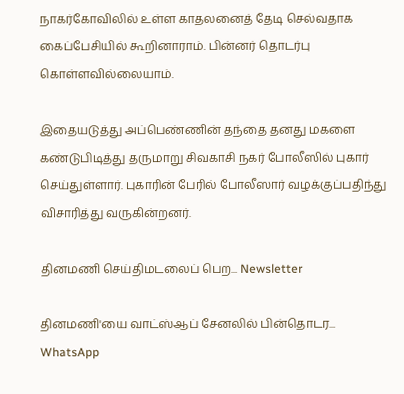நாகர்கோவிலில் உள்ள காதலனைத் தேடி செல்வதாக கைப்பேசியில் கூறினாராம். பின்னர் தொடர்பு கொள்ளவில்லையாம்.

இதையடுத்து அப்பெண்ணின் தந்தை தனது மகளை கண்டுபிடித்து தருமாறு சிவகாசி நகர் போலீஸில் புகார் செய்துள்ளார். புகாரின் பேரில் போலீஸார் வழக்குப்பதிந்து விசாரித்து வருகின்றனர்.

தினமணி செய்திமடலைப் பெற... Newsletter

தினமணி'யை வாட்ஸ்ஆப் சேனலில் பின்தொடர... WhatsApp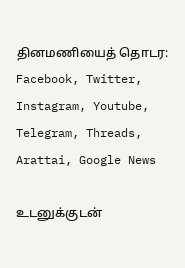தினமணியைத் தொடர: Facebook, Twitter, Instagram, Youtube, Telegram, Threads, Arattai, Google News

உடனுக்குடன்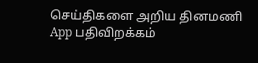செய்திகளை அறிய தினமணி App பதிவிறக்கம்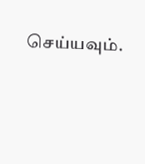செய்யவும்.